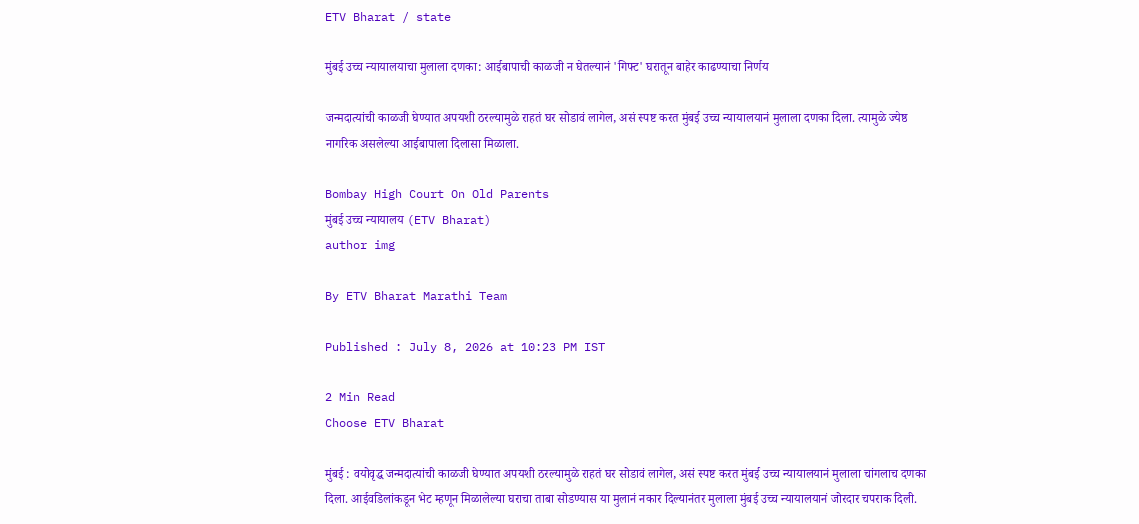ETV Bharat / state

मुंबई उच्च न्यायालयाचा मुलाला दणका: आईबापाची काळजी न घेतल्यानं 'गिफ्ट' घरातून बाहेर काढण्याचा निर्णय

जन्मदात्यांची काळजी घेण्यात अपयशी ठरल्यामुळे राहतं घर सोडावं लागेल, असं स्पष्ट करत मुंबई उच्च न्यायालयानं मुलाला दणका दिला. त्यामुळे ज्येष्ठ नागरिक असलेल्या आईबापाला दिलासा मिळाला.

Bombay High Court On Old Parents
मुंबई उच्च न्यायालय (ETV Bharat)
author img

By ETV Bharat Marathi Team

Published : July 8, 2026 at 10:23 PM IST

2 Min Read
Choose ETV Bharat

मुंबई : वयोवृद्ध जन्मदात्यांची काळजी घेण्यात अपयशी ठरल्यामुळे राहतं घर सोडावं लागेल, असं स्पष्ट करत मुंबई उच्च न्यायालयानं मुलाला चांगलाच दणका दिला. आईवडिलांकडून भेट म्हणून मिळालेल्या घराचा ताबा सोडण्यास या मुलानं नकार दिल्यानंतर मुलाला मुंबई उच्च न्यायालयानं जोरदार चपराक दिली.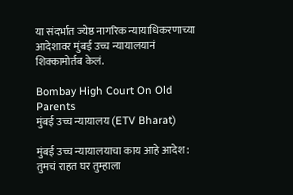या संदर्भात ज्येष्ठ नागरिक न्यायाधिकरणाच्या आदेशावर मुंबई उच्च न्यायालयानं शिक्कामोर्तब केलं.

Bombay High Court On Old Parents
मुंबई उच्च न्यायालय (ETV Bharat)

मुंबई उच्च न्यायालयाचा काय आहे आदेश : तुमचं राहत घर तुम्हाला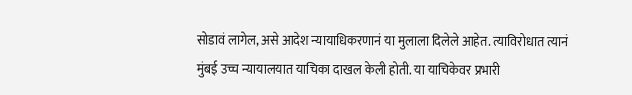सोडावं लागेल, असे आदेश न्यायाधिकरणानं या मुलाला दिलेले आहेत. त्याविरोधात त्यानं मुंबई उच्च न्यायालयात याचिका दाखल केली होती. या याचिकेवर प्रभारी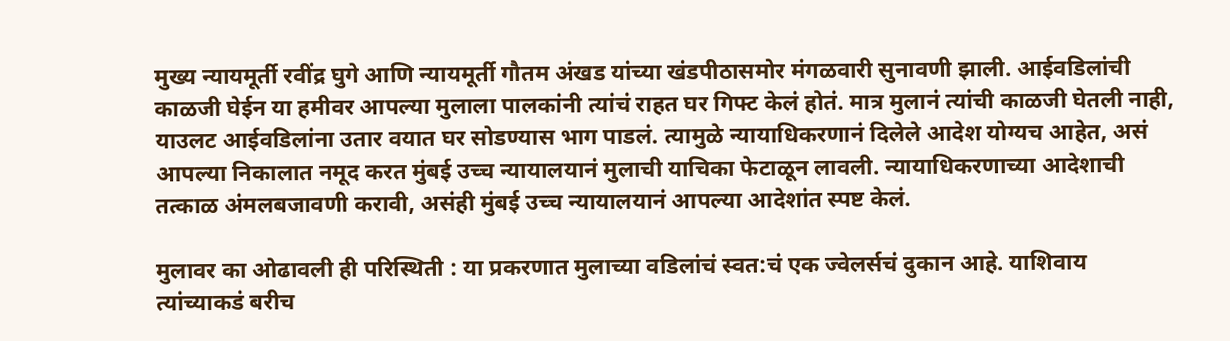मुख्य न्यायमूर्ती रवींद्र घुगे आणि न्यायमूर्ती गौतम अंखड यांच्या खंडपीठासमोर मंगळवारी सुनावणी झाली. आईवडिलांची काळजी घेईन या हमीवर आपल्या मुलाला पालकांनी त्यांचं राहत घर गिफ्ट केलं होतं. मात्र मुलानं त्यांची काळजी घेतली नाही, याउलट आईवडिलांना उतार वयात घर सोडण्यास भाग पाडलं. त्यामुळे न्यायाधिकरणानं दिलेले आदेश योग्यच आहेत, असं आपल्या निकालात नमूद करत मुंबई उच्च न्यायालयानं मुलाची याचिका फेटाळून लावली. न्यायाधिकरणाच्या आदेशाची तत्काळ अंमलबजावणी करावी, असंही मुंबई उच्च न्यायालयानं आपल्या आदेशांत स्पष्ट केलं.

मुलावर का ओढावली ही परिस्थिती : या प्रकरणात मुलाच्या वडिलांचं स्वत:चं एक ज्वेलर्सचं दुकान आहे. याशिवाय त्यांच्याकडं बरीच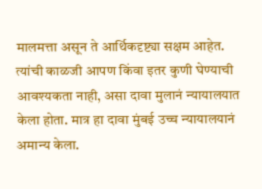मालमत्ता असून ते आर्थिकदृष्ट्या सक्षम आहेत. त्यांची काळजी आपण किंवा इतर कुणी घेण्याची आवश्यकता नाही, असा दावा मुलानं न्यायालयात केला होता. मात्र हा दावा मुंबई उच्च न्यायालयानं अमान्य केला.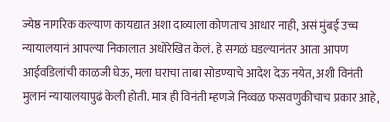ज्येष्ठ नागरिक कल्याण कायद्यात अशा दाव्याला कोणताच आधार नाही, असं मुंबई उच्च न्यायालयानं आपल्या निकालात अधोरेखित केलं. हे सगळं घडल्यानंतर आता आपण आईवडिलांची काळजी घेऊ, मला घराचा ताबा सोडण्याचे आदेश देऊ नयेत, अशी विनंती मुलानं न्यायालयापुढं केली होती. मात्र ही विनंती म्हणजे निव्वळ फसवणुकीचाच प्रकार आहे,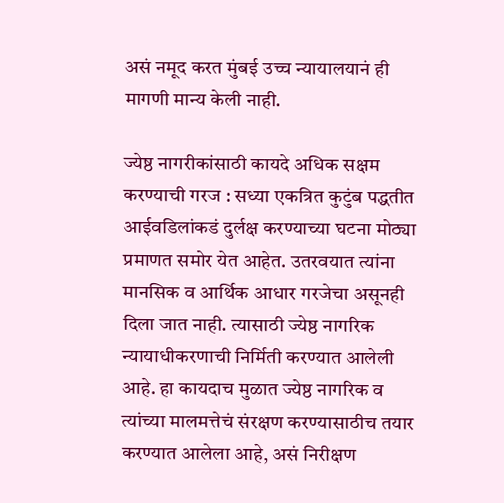असं नमूद करत मुंबई उच्च न्यायालयानं ही मागणी मान्य केली नाही.

ज्येष्ठ नागरीकांसाठी कायदे अधिक सक्षम करण्याची गरज : सध्या एकत्रित कुटुंब पद्धतीत आईवडिलांकडं दुर्लक्ष करण्याच्या घटना मोठ्या प्रमाणत समोर येत आहेत. उतरवयात त्यांना मानसिक व आर्थिक आधार गरजेचा असूनही दिला जात नाही. त्यासाठी ज्येष्ठ नागरिक न्यायाधीकरणाची निर्मिती करण्यात आलेली आहे. हा कायदाच मुळात ज्येष्ठ नागरिक व त्यांच्या मालमत्तेचं संरक्षण करण्यासाठीच तयार करण्यात आलेला आहे, असं निरीक्षण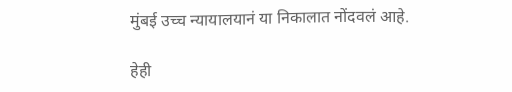मुंबई उच्च न्यायालयानं या निकालात नोंदवलं आहे.

हेही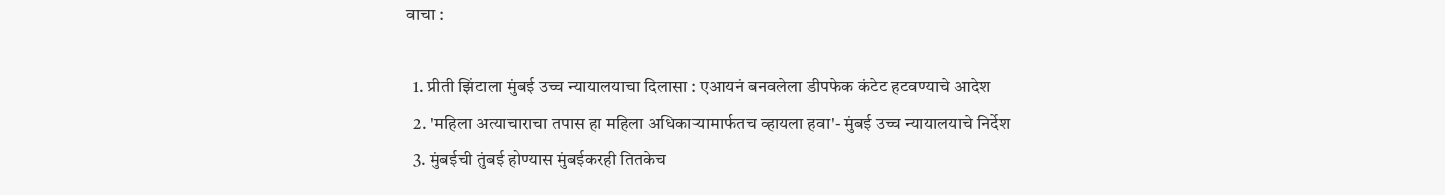वाचा :

  1. प्रीती झिंटाला मुंबई उच्च न्यायालयाचा दिलासा : एआयनं बनवलेला डीपफेक कंटेट हटवण्याचे आदेश
  2. 'महिला अत्याचाराचा तपास हा महिला अधिकाऱ्यामार्फतच व्हायला हवा'- मुंबई उच्च न्यायालयाचे निर्देश
  3. मुंबईची तुंबई होण्यास मुंबईकरही तितकेच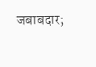जबाबदार;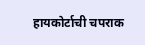हायकोर्टाची चपराक